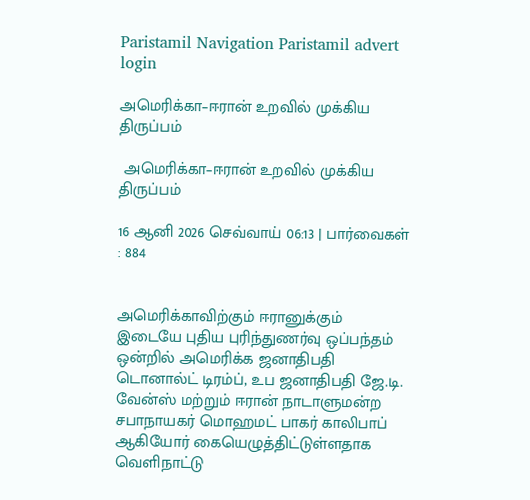Paristamil Navigation Paristamil advert login

அமெரிக்கா–ஈரான் உறவில் முக்கிய திருப்பம்

 அமெரிக்கா–ஈரான் உறவில் முக்கிய திருப்பம்

16 ஆனி 2026 செவ்வாய் 06:13 | பார்வைகள் : 884


அமெரிக்காவிற்கும் ஈரானுக்கும் இடையே புதிய புரிந்துணர்வு ஒப்பந்தம் ஒன்றில் அமெரிக்க ஜனாதிபதி டொனால்ட் டிரம்ப், உப ஜனாதிபதி ஜே.டி. வேன்ஸ் மற்றும் ஈரான் நாடாளுமன்ற சபாநாயகர் மொஹமட் பாகர் காலிபாப் ஆகியோர் கையெழுத்திட்டுள்ளதாக வெளிநாட்டு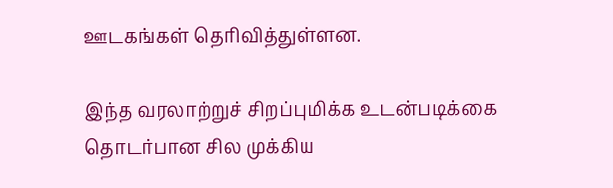ஊடகங்கள் தெரிவித்துள்ளன.

இந்த வரலாற்றுச் சிறப்புமிக்க உடன்படிக்கை தொடர்பான சில முக்கிய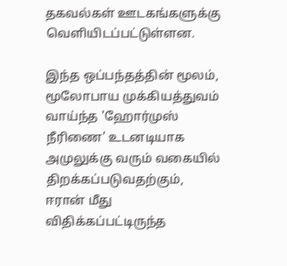தகவல்கள் ஊடகங்களுக்கு வெளியிடப்பட்டுள்ளன.

இந்த ஒப்பந்தத்தின் மூலம், மூலோபாய முக்கியத்துவம் வாய்ந்த 'ஹோர்முஸ் நீரிணை' உடனடியாக அமுலுக்கு வரும் வகையில் திறக்கப்படுவதற்கும், ஈரான் மீது விதிக்கப்பட்டிருந்த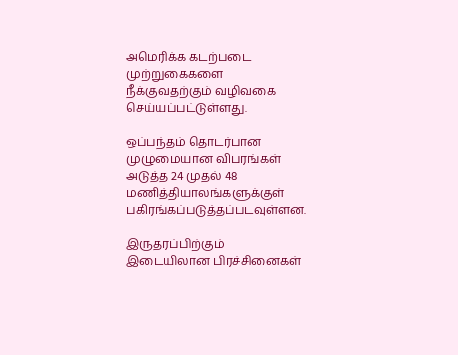அமெரிக்க கடற்படை முற்றுகைகளை நீக்குவதற்கும் வழிவகை செய்யப்பட்டுள்ளது.

ஒப்பந்தம் தொடர்பான முழுமையான விபரங்கள் அடுத்த 24 முதல் 48 மணித்தியாலங்களுக்குள் பகிரங்கப்படுத்தப்படவுள்ளன.

இருதரப்பிற்கும் இடையிலான பிரச்சினைகள்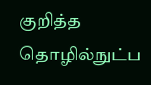குறித்த தொழில்நுட்ப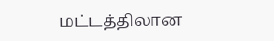மட்டத்திலான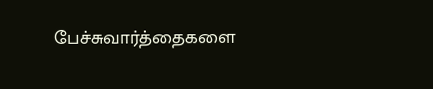பேச்சுவார்த்தைகளை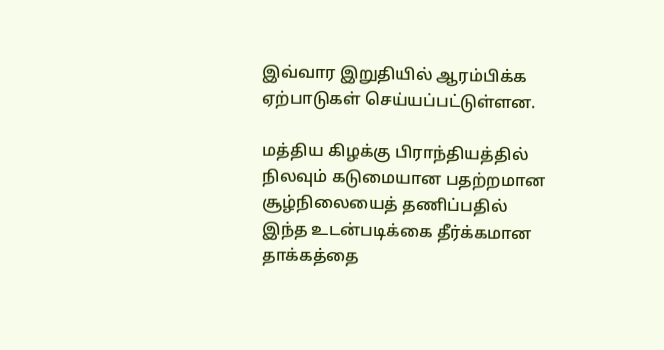இவ்வார இறுதியில் ஆரம்பிக்க ஏற்பாடுகள் செய்யப்பட்டுள்ளன.

மத்திய கிழக்கு பிராந்தியத்தில் நிலவும் கடுமையான பதற்றமான சூழ்நிலையைத் தணிப்பதில் இந்த உடன்படிக்கை தீர்க்கமான தாக்கத்தை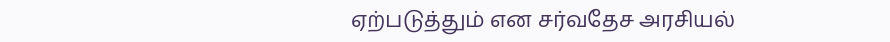ஏற்படுத்தும் என சர்வதேச அரசியல்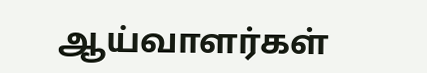ஆய்வாளர்கள்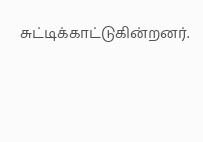சுட்டிக்காட்டுகின்றனர்.